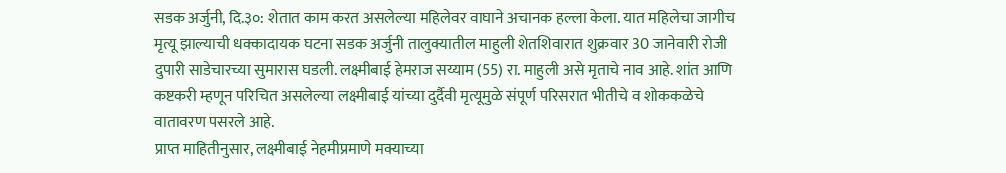सडक अर्जुनी, दि.३०: शेतात काम करत असलेल्या महिलेवर वाघाने अचानक हल्ला केला. यात महिलेचा जागीच मृत्यू झाल्याची धक्कादायक घटना सडक अर्जुनी तालुक्यातील माहुली शेतशिवारात शुक्रवार 30 जानेवारी रोजी दुपारी साडेचारच्या सुमारास घडली. लक्ष्मीबाई हेमराज सय्याम (55) रा. माहुली असे मृताचे नाव आहे. शांत आणि कष्टकरी म्हणून परिचित असलेल्या लक्ष्मीबाई यांच्या दुर्दैवी मृत्यूमुळे संपूर्ण परिसरात भीतीचे व शोककळेचे वातावरण पसरले आहे.
प्राप्त माहितीनुसार, लक्ष्मीबाई नेहमीप्रमाणे मक्याच्या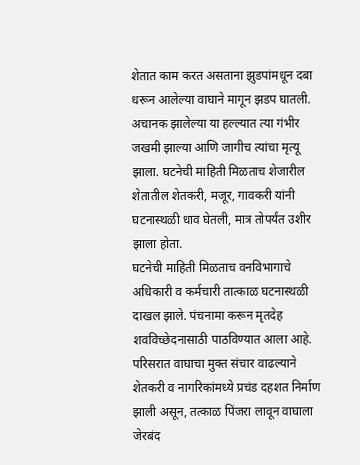शेतात काम करत असताना झुडपांमधून दबा धरून आलेल्या वाघाने मागून झडप घातली. अचानक झालेल्या या हल्ल्यात त्या गंभीर जखमी झाल्या आणि जागीच त्यांचा मृत्यू झाला. घटनेची माहिती मिळताच शेजारील शेतातील शेतकरी, मजूर, गावकरी यांनी घटनास्थळी धाव घेतली, मात्र तोपर्यंत उशीर झाला होता.
घटनेची माहिती मिळताच वनविभागाचे अधिकारी व कर्मचारी तात्काळ घटनास्थळी दाखल झाले. पंचनामा करून मृतदेह शवविच्छेदनासाठी पाठविण्यात आला आहे. परिसरात वाघाचा मुक्त संचार वाढल्याने शेतकरी व नागरिकांमध्ये प्रचंड दहशत निर्माण झाली असून, तत्काळ पिंजरा लावून वाघाला जेरबंद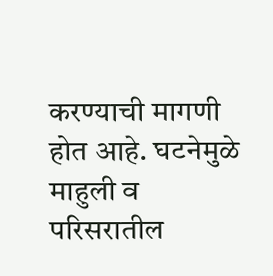करण्याची मागणी होत आहे. घटनेमुळे माहुली व परिसरातील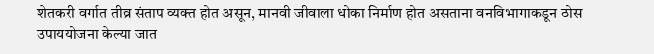शेतकरी वर्गात तीव्र संताप व्यक्त होत असून, मानवी जीवाला धोका निर्माण होत असताना वनविभागाकडून ठोस उपाययोजना केल्या जात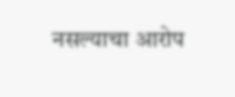नसल्याचा आरोप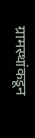ग्रामस्थांकडून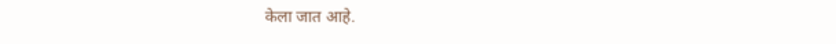केला जात आहे.